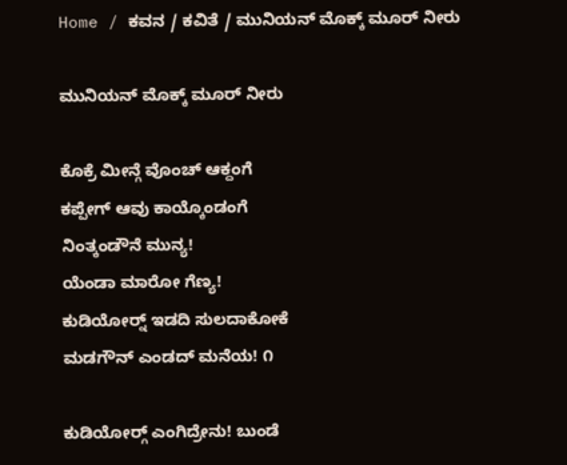Home / ಕವನ / ಕವಿತೆ / ಮುನಿಯನ್ ಮೊಕ್ಕ್ ಮೂರ್ ನೀರು

ಮುನಿಯನ್ ಮೊಕ್ಕ್ ಮೂರ್ ನೀರು

ಕೊಕ್ರೆ ಮೀನ್ಗೆ ವೊಂಚ್ ಆಕ್ದಂಗೆ
ಕಪ್ಪೇಗ್ ಆವು ಕಾಯ್ಕೊಂಡಂಗೆ
ನಿಂತ್ಕಂಡೌನೆ ಮುನ್ಯ!
ಯೆಂಡಾ ಮಾರೋ ಗೆಣ್ಯ!
ಕುಡಿಯೋರ್‍ನ್ ಇಡದಿ ಸುಲದಾಕೋಕೆ
ಮಡಗೌನ್ ಎಂಡದ್ ಮನೆಯ! ೧

ಕುಡಿಯೋರ್‍ಗ್ ಎಂಗಿದ್ರೇನು! ಬುಂಡೆ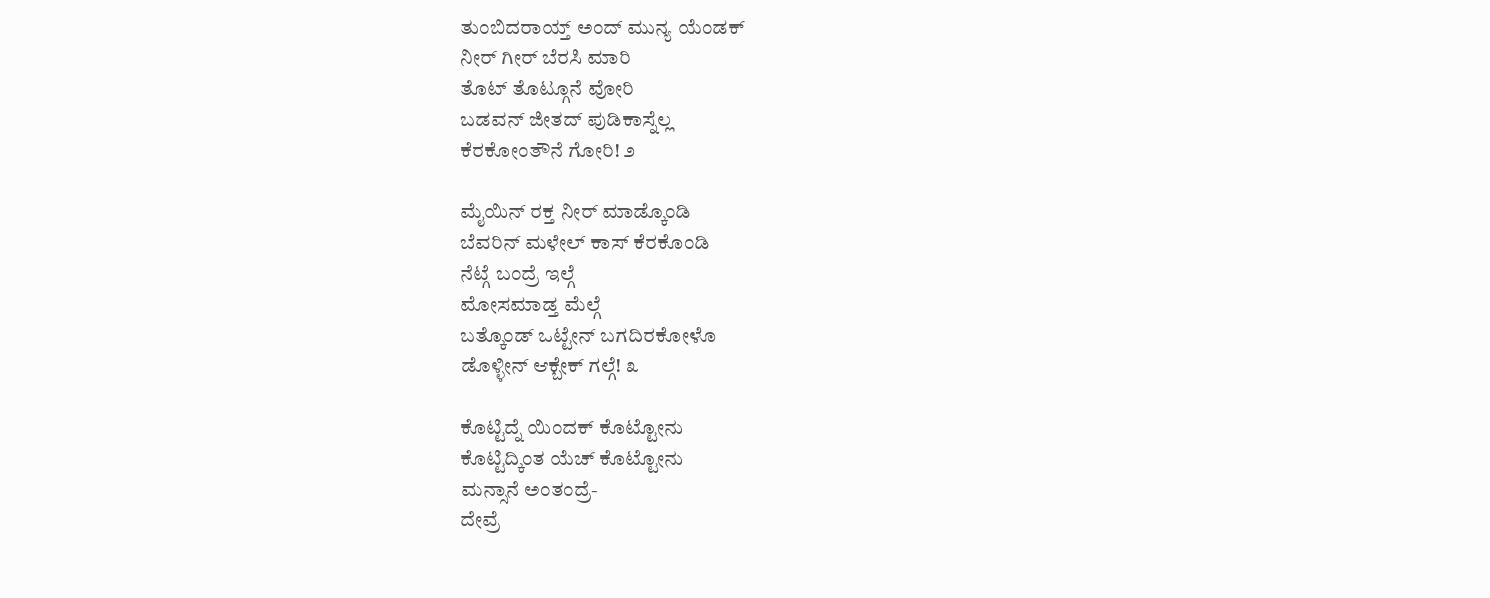ತುಂಬಿದರಾಯ್ತ್ ಅಂದ್ ಮುನ್ಯ ಯೆಂಡಕ್
ನೀರ್ ಗೀರ್ ಬೆರಸಿ ಮಾರಿ
ತೊಟ್ ತೊಟ್ಗೂನೆ ವೋರಿ
ಬಡವನ್ ಜೀತದ್ ಪುಡಿಕಾಸ್ನೆಲ್ಲ
ಕೆರಕೋಂತೌನೆ ಗೋರಿ! ೨

ಮೈಯಿನ್ ರಕ್ತ ನೀರ್ ಮಾಡ್ಕೊಂಡಿ
ಬೆವರಿನ್ ಮಳೇಲ್ ಕಾಸ್ ಕೆರಕೊಂಡಿ
ನೆಟ್ಗೆ ಬಂದ್ರೆ ಇಲ್ಗೆ
ಮೋಸಮಾಡ್ತ ಮೆಲ್ಗೆ
ಬತ್ಕೊಂಡ್ ಒಟ್ಟೇನ್ ಬಗದಿರಕೋಳೊ
ಡೊಳ್ಳೀನ್ ಆಕ್ಬೇಕ್ ಗಲ್ಗೆ! ೩

ಕೊಟ್ಟಿದ್ನೆ ಯಿಂದಕ್ ಕೊಟ್ಟೋನು
ಕೊಟ್ಟಿದ್ಕಿಂತ ಯೆಚ್ ಕೊಟ್ಟೋನು
ಮನ್ಸಾನೆ ಅಂತಂದ್ರೆ-
ದೇವ್ರೆ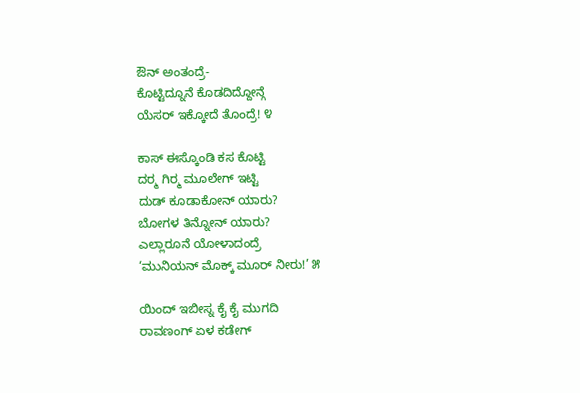ಔನ್ ಅಂತಂದ್ರೆ-
ಕೊಟ್ಟಿದ್ನೂನೆ ಕೊಡದಿದ್ದೋನ್ಗೆ
ಯೆಸರ್ ಇಕ್ಕೋದೆ ತೊಂದ್ರೆ! ೪

ಕಾಸ್ ಈಸ್ಕೊಂಡಿ ಕಸ ಕೊಟ್ಟಿ
ದರ್‍ಮ ಗಿರ್‍ಮ ಮೂಲೇಗ್ ಇಟ್ಟಿ
ದುಡ್ ಕೂಡಾಕೋನ್ ಯಾರು?
ಬೋಗಳ ತಿನ್ನೋನ್ ಯಾರು?
ಎಲ್ಲಾರೂನೆ ಯೋಳಾದಂದ್ರೆ
‘ಮುನಿಯನ್ ಮೊಕ್ಕ್ ಮೂರ್ ನೀರು!’ ೫

ಯಿಂದ್ ಇಬೀಸ್ನ ಕೈ ಕೈ ಮುಗದಿ
ರಾವಣಂಗ್ ಏಳ ಕಡೇಗ್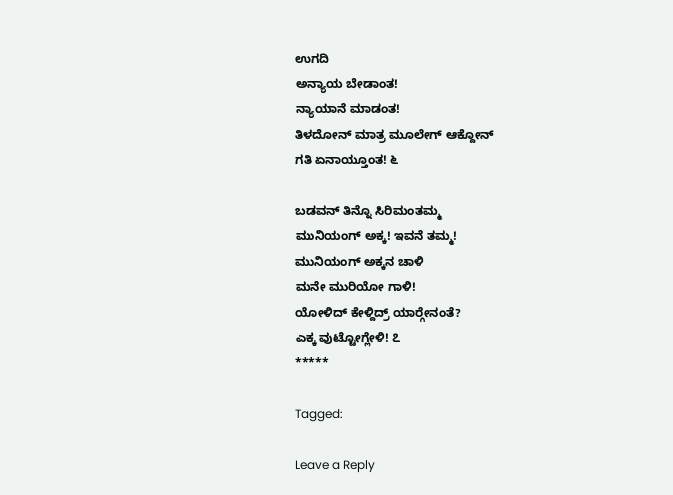ಉಗದಿ
ಅನ್ಯಾಯ ಬೇಡಾಂತ!
ನ್ಯಾಯಾನೆ ಮಾಡಂತ!
ತಿಳದೋನ್ ಮಾತ್ರ ಮೂಲೇಗ್ ಆಕ್ದೋನ್
ಗತಿ ಏನಾಯ್ತೂಂತ! ೬

ಬಡವನ್ ತಿನ್ನೊ ಸಿರಿಮಂತಮ್ಮ
ಮುನಿಯಂಗ್ ಅಕ್ಕ! ಇವನೆ ತಮ್ಮ!
ಮುನಿಯಂಗ್ ಅಕ್ಕನ ಚಾಳಿ
ಮನೇ ಮುರಿಯೋ ಗಾಳಿ!
ಯೋಳಿದ್ ಕೇಳ್ದಿದ್ರ್ ಯಾರ್‍ಗೇನಂತೆ?
ಎಕ್ಕ ವುಟ್ಟೋಗ್ಲೇಳಿ! ೭
*****

Tagged:

Leave a Reply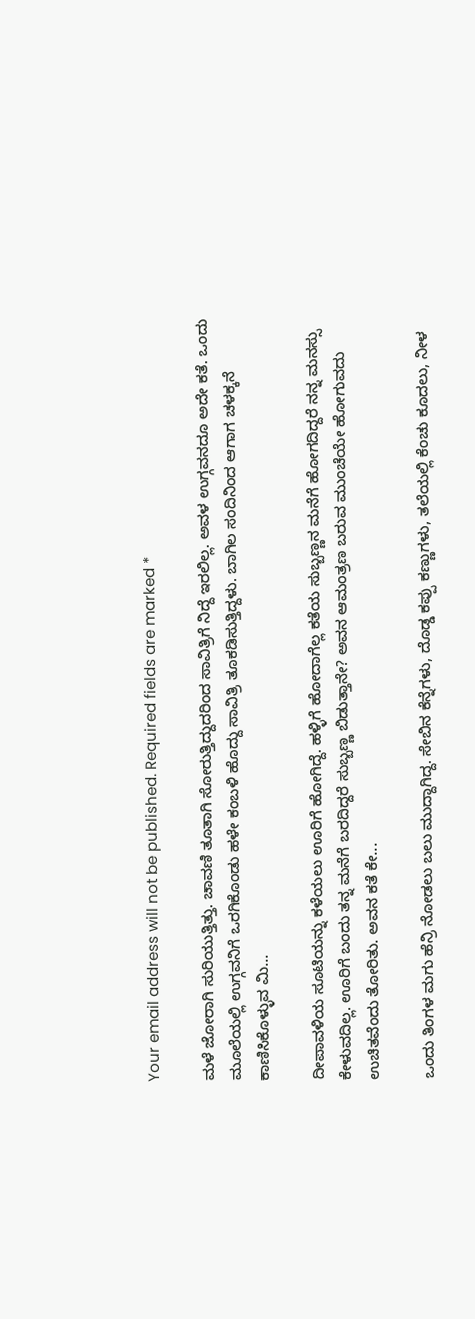Your email address will not be published. Required fields are marked *

ಮಳೆ ಜೋರಾಗಿ ಸುರಿಯುತ್ತಿತ್ತು. ಚಾವಣಿ ತೂತಾಗಿ ಸೋರುತ್ತಿದ್ದುದರಿಂದ ಸಾವಿತ್ರಿಗೆ ನಿದ್ದೆ ಇರಲಿಲ್ಲ. ಅವಳ ಉಗ್ಗವನದೂ ಅದೇ ಕತೆ. ಒಂದು ಮೂಲೆಯಲ್ಲಿ ಉಗ್ಗವನಿಗೆ ಒರಗಿಕೊಂಡು ಹಳೇ ಕಂಬಳಿ ಹೊದ್ದು ಸಾವಿತ್ರಿ ತೂಕಡಿಸುತ್ತಿದ್ದಳು. ಬಾಗಿಲ ಸಂದಿನಿಂದ ಆಗಾಗ ಚಳಕ್ಕನೆ ಕಾಣಿಸಿಕೊಳ್ಳುವ ಮಿ...

ದೀಪಾವಳಿಯ ಸೂಟಿಯನ್ನು ಕಳೆಯಲು ಊರಿಗೆ ಹೋಗಿದ್ದೆ. ಹಳ್ಳಿಗೆ ಹೋದಾಗೆಲ್ಲ ಕತೆಯ ಸುಬ್ಬಣ್ಣನ ಮನೆಗೆ ಹೋಗದಿದ್ದರೆ ನನ್ನ ಮನಸ್ಸು ಕೇಳುವದಿಲ್ಲ. ಊರಿಗೆ ಬಂದು ತನ್ನ ಮನೆಗೆ ಬರದಿದ್ದರೆ ಸುಬ್ಬಣ್ಣ ಬಿಡುತ್ತಾನೇ? ಅವನ ಆಮಂತ್ರಣ ಬರುವ ಮುಂಚೆಯೇ ಹೋಗುವದು ಉಚಿತವೆಂದು ತೋರಿತು. ಅವನ ಕತೆ ಕೇ...

ಒಂದು ತಿಂಗಳ ಮಗು ಹೆನ್ರಿ ನೋಡಲು ಬಲು ಮುದ್ದಾಗಿದ್ದ. ಸೇಬಿನ ಕೆನ್ನೆಗಳು, ದೊಡ್ಡ ಕಪ್ಪು ಕಣ್ಣುಗಳು, ತಲೆಯಲ್ಲಿ ಕೆಂಚು ಕೂದಲು, ನೀಳ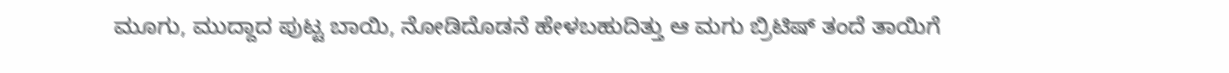ಮೂಗು, ಮುದ್ದಾದ ಪುಟ್ಟ ಬಾಯಿ, ನೋಡಿದೊಡನೆ ಹೇಳಬಹುದಿತ್ತು ಆ ಮಗು ಬ್ರಿಟಿಷ್ ತಂದೆ ತಾಯಿಗೆ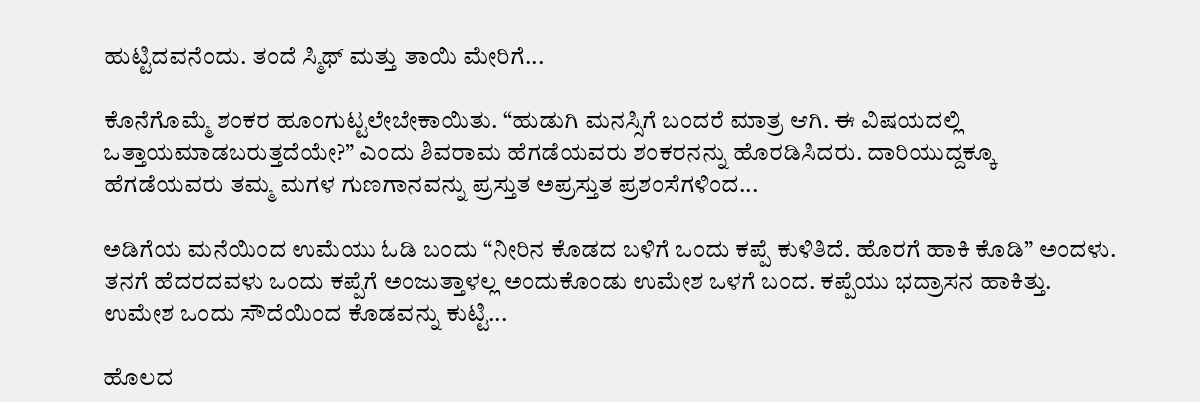ಹುಟ್ಟಿದವನೆಂದು. ತಂದೆ ಸ್ಮಿಥ್ ಮತ್ತು ತಾಯಿ ಮೇರಿಗೆ...

ಕೊನೆಗೊಮ್ಮೆ ಶಂಕರ ಹೂಂಗುಟ್ಟಲೇಬೇಕಾಯಿತು. “ಹುಡುಗಿ ಮನಸ್ಸಿಗೆ ಬಂದರೆ ಮಾತ್ರ ಆಗಿ. ಈ ವಿಷಯದಲ್ಲಿ ಒತ್ತಾಯಮಾಡಬರುತ್ತದೆಯೇ?” ಎಂದು ಶಿವರಾಮ ಹೆಗಡೆಯವರು ಶಂಕರನನ್ನು ಹೊರಡಿಸಿದರು. ದಾರಿಯುದ್ದಕ್ಕೂ ಹೆಗಡೆಯವರು ತಮ್ಮ ಮಗಳ ಗುಣಗಾನವನ್ನು ಪ್ರಸ್ತುತ ಅಪ್ರಸ್ತುತ ಪ್ರಶಂಸೆಗಳಿಂದ...

ಅಡಿಗೆಯ ಮನೆಯಿಂದ ಉಮೆಯು ಓಡಿ ಬಂದು “ನೀರಿನ ಕೊಡದ ಬಳಿಗೆ ಒಂದು ಕಪ್ಪೆ ಕುಳಿತಿದೆ. ಹೊರಗೆ ಹಾಕಿ ಕೊಡಿ” ಅಂದಳು. ತನಗೆ ಹೆದರದವಳು ಒಂದು ಕಪ್ಪೆಗೆ ಅಂಜುತ್ತಾಳಲ್ಲ ಅಂದುಕೊಂಡು ಉಮೇಶ ಒಳಗೆ ಬಂದ. ಕಪ್ಪೆಯು ಭದ್ರಾಸನ ಹಾಕಿತ್ತು. ಉಮೇಶ ಒಂದು ಸೌದೆಯಿಂದ ಕೊಡವನ್ನು ಕುಟ್ಟಿ...

ಹೊಲದ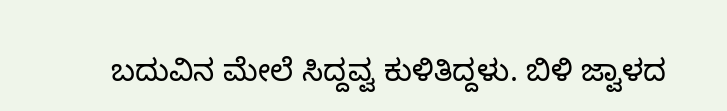ಬದುವಿನ ಮೇಲೆ ಸಿದ್ದವ್ವ ಕುಳಿತಿದ್ದಳು. ಬಿಳಿ ಜ್ವಾಳದ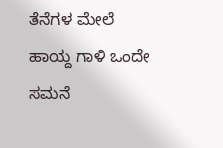ತೆನೆಗಳ ಮೇಲೆ ಹಾಯ್ದ ಗಾಳಿ ಒಂದೇ ಸಮನೆ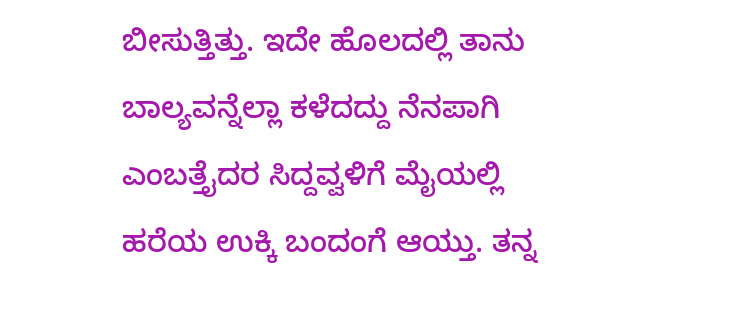ಬೀಸುತ್ತಿತ್ತು. ಇದೇ ಹೊಲದಲ್ಲಿ ತಾನು ಬಾಲ್ಯವನ್ನೆಲ್ಲಾ ಕಳೆದದ್ದು ನೆನಪಾಗಿ ಎಂಬತ್ತೈದರ ಸಿದ್ದವ್ವಳಿಗೆ ಮೈಯಲ್ಲಿ ಹರೆಯ ಉಕ್ಕಿ ಬಂದಂಗೆ ಆಯ್ತು. ತನ್ನ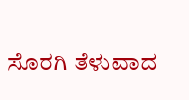ಸೊರಗಿ ತೆಳುವಾದ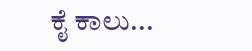ಕೈ ಕಾಲು...